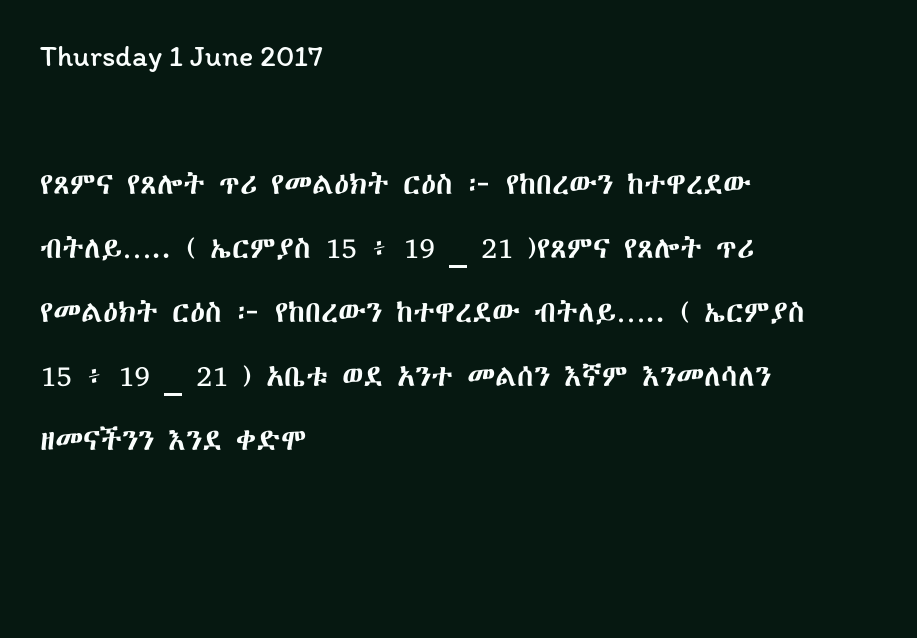Thursday 1 June 2017

የጸምና የጸሎት ጥሪ የመልዕክት ርዕስ ፦ የከበረውን ከተዋረደው ብትለይ….. ( ኤርምያስ 15 ፥ 19 _ 21 )የጸምና የጸሎት ጥሪ የመልዕክት ርዕስ ፦ የከበረውን ከተዋረደው ብትለይ….. ( ኤርምያስ 15 ፥ 19 _ 21 ) አቤቱ ወደ አንተ መልሰን እኛም እንመለሳለን ዘመናችንን እንደ ቀድሞ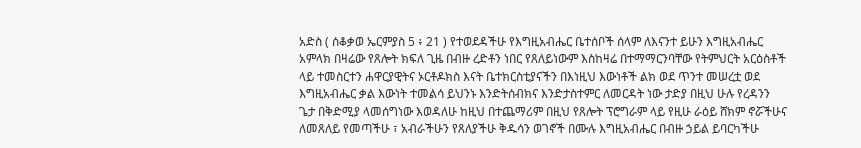አድስ ( ሰቆቃወ ኤርምያስ 5 ፥ 21 ) የተወደዳችሁ የእግዚአብሔር ቤተሰቦች ሰላም ለእናንተ ይሁን እግዚአብሔር አምላክ በዛሬው የጸሎት ክፍለ ጊዜ በብዙ ረድቶን ነበር የጸለይነውም እስከዛሬ በተማማርንባቸው የትምህርት አርዕስቶች ላይ ተመስርተን ሐዋርያዊትና ኦርቶዶክስ እናት ቤተክርስቲያናችን በእነዚህ እውነቶች ልክ ወደ ጥንተ መሠረቷ ወደ እግዚአብሔር ቃል እውነት ተመልሳ ይህንኑ እንድትሰብክና እንድታስተምር ለመርዳት ነው ታድያ በዚህ ሁሉ የረዳንን ጌታ በቅድሚያ ላመሰግነው እወዳለሁ ከዚህ በተጨማሪም በዚህ የጸሎት ፕሮግራም ላይ የዚሁ ራዕይ ሸክም ኖሯችሁና ለመጸለይ የመጣችሁ ፣ አብራችሁን የጸለያችሁ ቅዱሳን ወገኖች በሙሉ እግዚአብሔር በብዙ ኃይል ይባርካችሁ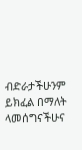ብድራታችሁንም ይክፈል በማለት ላመሰግናችሁና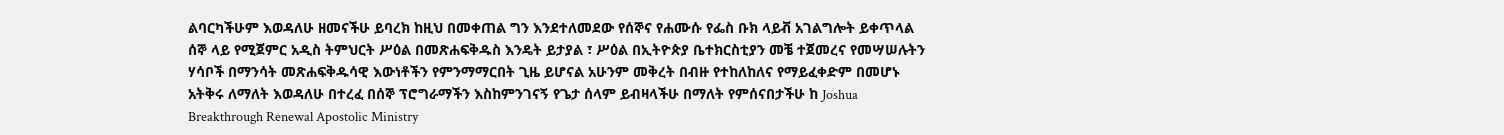ልባርካችሁም እወዳለሁ ዘመናችሁ ይባረክ ከዚህ በመቀጠል ግን እንደተለመደው የሰኞና የሐሙሱ የፌስ ቡክ ላይቭ አገልግሎት ይቀጥላል ሰኞ ላይ የሚጀምር አዲስ ትምህርት ሥዕል በመጽሐፍቅዱስ እንዴት ይታያል ፣ ሥዕል በኢትዮጵያ ቤተክርስቲያን መቼ ተጀመረና የመሣሠሉትን ሃሳቦች በማንሳት መጽሐፍቅዱሳዊ እውነቶችን የምንማማርበት ጊዜ ይሆናል አሁንም መቅረት በብዙ የተከለከለና የማይፈቀድም በመሆኑ አትቅሩ ለማለት እወዳለሁ በተረፈ በሰኞ ፕሮግራማችን እስከምንገናኝ የጌታ ሰላም ይብዛላችሁ በማለት የምሰናበታችሁ ከ Joshua Breakthrough Renewal Apostolic Ministry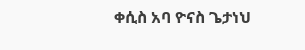ቀሲስ አባ ዮናስ ጌታነህ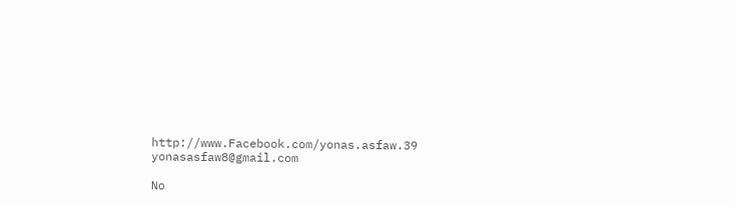http://www.Facebook.com/yonas.asfaw.39 yonasasfaw8@gmail.com

No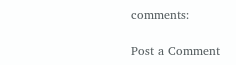comments:

Post a Comment